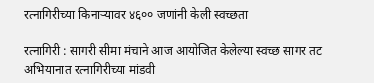रत्नागिरीच्या किनाऱ्यावर ४६०० जणांनी केली स्वच्छता

रत्नागिरी : सागरी सीमा मंचाने आज आयोजित केलेल्या स्वच्छ सागर तट अभियानात रत्नागिरीच्या मांडवी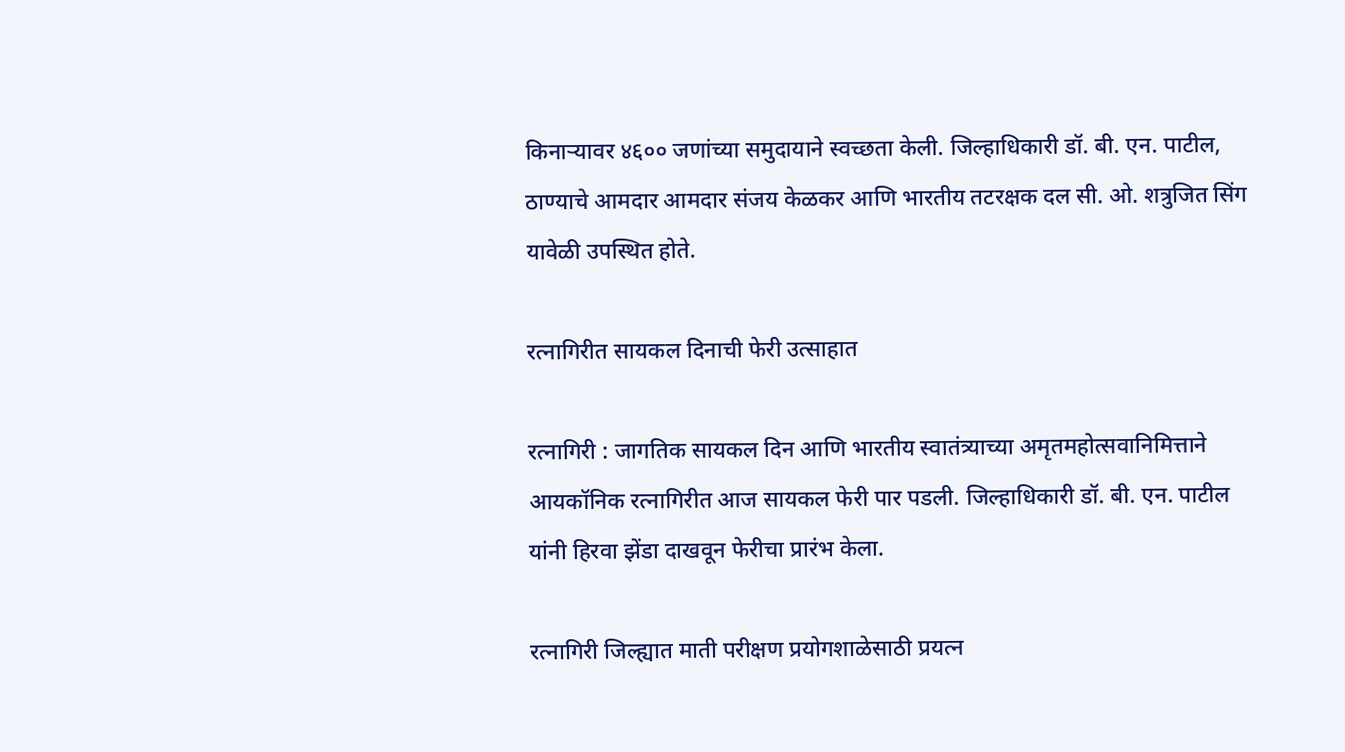किनाऱ्यावर ४६०० जणांच्या समुदायाने स्वच्छता केली. जिल्हाधिकारी डॉ. बी. एन. पाटील, ठाण्याचे आमदार आमदार संजय केळकर आणि भारतीय तटरक्षक दल सी. ओ. शत्रुजित सिंग यावेळी उपस्थित होते.

रत्नागिरीत सायकल दिनाची फेरी उत्साहात

रत्नागिरी : जागतिक सायकल दिन आणि भारतीय स्वातंत्र्याच्या अमृतमहोत्सवानिमित्ताने आयकॉनिक रत्नागिरीत आज सायकल फेरी पार पडली‌. जिल्हाधिकारी डॉ. बी. एन. पाटील यांनी हिरवा झेंडा दाखवून फेरीचा प्रारंभ केला.

रत्नागिरी जिल्ह्यात माती परीक्षण प्रयोगशाळेसाठी प्रयत्न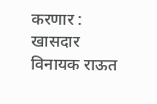करणार : खासदार विनायक राऊत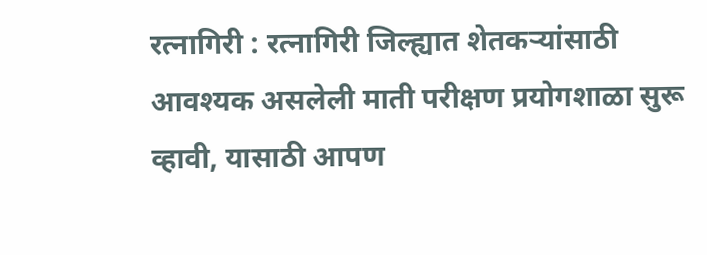रत्नागिरी : रत्नागिरी जिल्ह्यात शेतकऱ्यांसाठी आवश्यक असलेली माती परीक्षण प्रयोगशाळा सुरू व्हावी, यासाठी आपण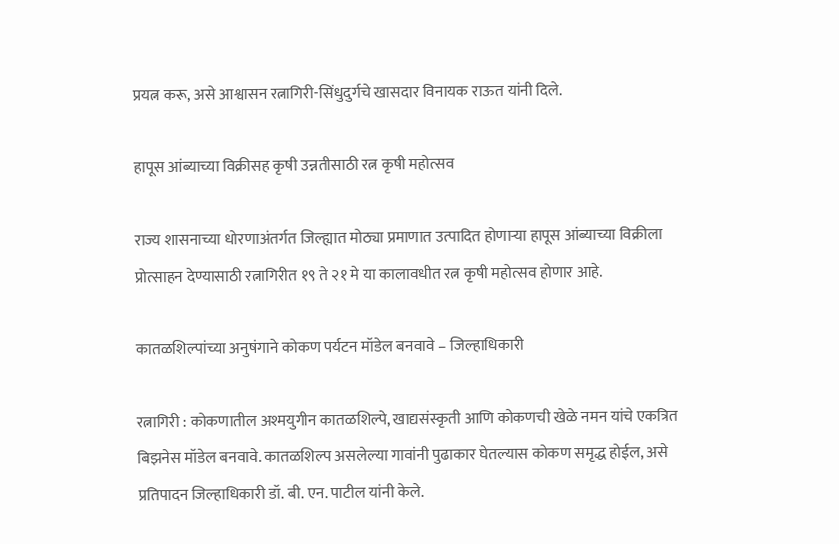प्रयत्न करू, असे आश्वासन रत्नागिरी-सिंधुदुर्गचे खासदार विनायक राऊत यांनी दिले.

हापूस आंब्याच्या विक्रीसह कृषी उन्नतीसाठी रत्न कृषी महोत्सव

राज्य शासनाच्या धोरणाअंतर्गत जिल्ह्यात मोठ्या प्रमाणात उत्पादित होणार्‍या हापूस आंब्याच्या विक्रीला प्रोत्साहन देण्यासाठी रत्नागिरीत १९ ते २१ मे या कालावधीत रत्न कृषी महोत्सव होणार आहे.

कातळशिल्पांच्या अनुषंगाने कोकण पर्यटन मॉडेल बनवावे – जिल्हाधिकारी

रत्नागिरी : कोकणातील अश्मयुगीन कातळशिल्पे, खाद्यसंस्कृती आणि कोकणची खेळे नमन यांचे एकत्रित बिझनेस मॉडेल बनवावे. कातळशिल्प असलेल्या गावांनी पुढाकार घेतल्यास कोकण समृद्ध होईल, असे प्रतिपादन जिल्हाधिकारी डॉ. बी. एन. पाटील यांनी केले.